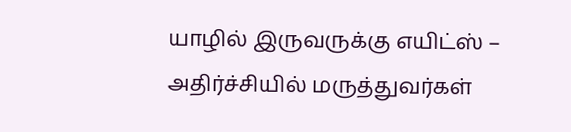யாழில் இருவருக்கு எயிட்ஸ் – அதிர்ச்சியில் மருத்துவர்கள்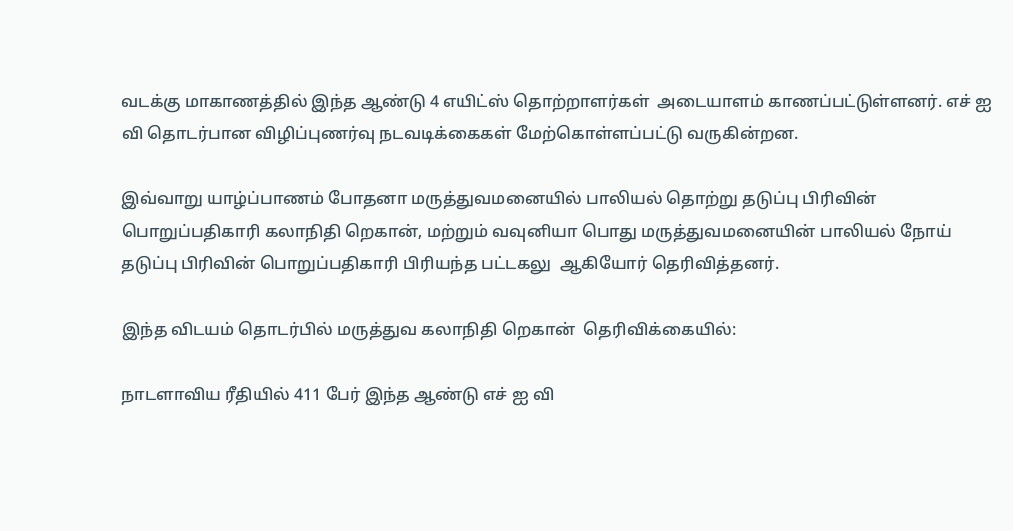வடக்கு மாகாணத்தில் இந்த ஆண்டு 4 எயிட்ஸ் தொற்றாளர்கள்  அடையாளம் காணப்பட்டுள்ளனர். எச் ஐ வி தொடர்பான விழிப்புணர்வு நடவடிக்கைகள் மேற்கொள்ளப்பட்டு வருகின்றன.

இவ்வாறு யாழ்ப்பாணம் போதனா மருத்துவமனையில் பாலியல் தொற்று தடுப்பு பிரிவின் பொறுப்பதிகாரி கலாநிதி றெகான், மற்றும் வவுனியா பொது மருத்துவமனையின் பாலியல் நோய் தடுப்பு பிரிவின் பொறுப்பதிகாரி பிரியந்த பட்டகலு  ஆகியோர் தெரிவித்தனர்.

இந்த விடயம் தொடர்பில் மருத்துவ கலாநிதி றெகான்  தெரிவிக்கையில்:

நாடளாவிய ரீதியில் 411 பேர் இந்த ஆண்டு எச் ஐ வி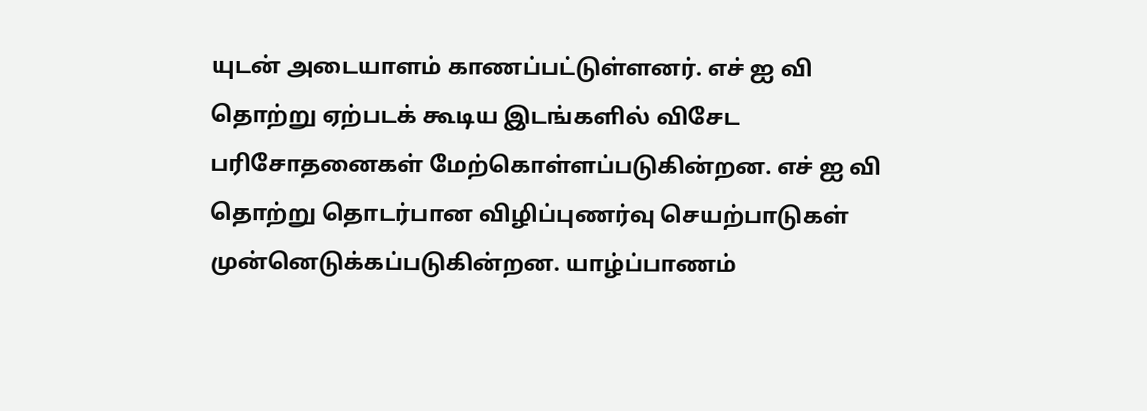யுடன் அடையாளம் காணப்பட்டுள்ளனர். எச் ஐ வி தொற்று ஏற்படக் கூடிய இடங்களில் விசேட  பரிசோதனைகள் மேற்கொள்ளப்படுகின்றன. எச் ஐ வி தொற்று தொடர்பான விழிப்புணர்வு செயற்பாடுகள் முன்னெடுக்கப்படுகின்றன. யாழ்ப்பாணம்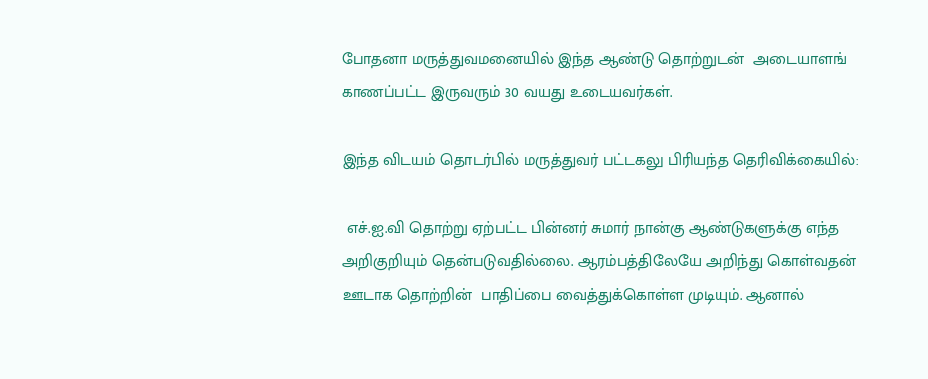போதனா மருத்துவமனையில் இந்த ஆண்டு தொற்றுடன்  அடையாளங் காணப்பட்ட இருவரும் 30 வயது உடையவர்கள்.

இந்த விடயம் தொடர்பில் மருத்துவர் பட்டகலு பிரியந்த தெரிவிக்கையில்:

 எச்.ஐ.வி தொற்று ஏற்பட்ட பின்னர் சுமார் நான்கு ஆண்டுகளுக்கு எந்த அறிகுறியும் தென்படுவதில்லை. ஆரம்பத்திலேயே அறிந்து கொள்வதன் ஊடாக தொற்றின்  பாதிப்பை வைத்துக்கொள்ள முடியும். ஆனால்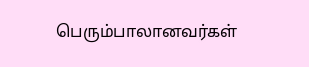பெரும்பாலானவர்கள்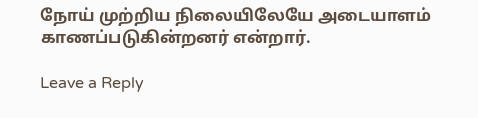நோய் முற்றிய நிலையிலேயே அடையாளம் காணப்படுகின்றனர் என்றார்.

Leave a Reply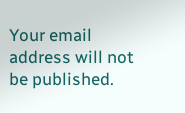Your email address will not be published.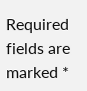Required fields are marked *